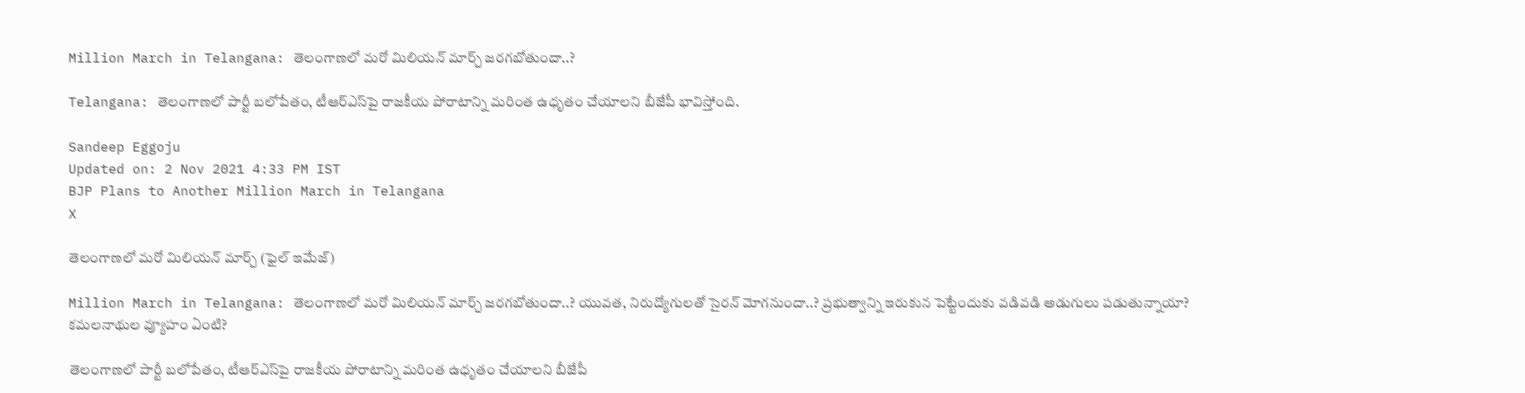Million March in Telangana: తెలంగాణలో మరో మిలియన్‌ మార్చ్‌ జరగబోతుందా..?

Telangana: తెలంగాణలో పార్టీ బలోపేతం, టీఆర్ఎస్‌పై రాజకీయ పోరాటాన్ని మరింత ఉధృతం చేయాలని బీజేపీ భావిస్తోంది.

Sandeep Eggoju
Updated on: 2 Nov 2021 4:33 PM IST
BJP Plans to Another Million March in Telangana
X

తెలంగాణలో మరో మిలియన్ మార్చ్ (ఫైల్ ఇమేజ్)

Million March in Telangana: తెలంగాణలో మరో మిలియన్‌ మార్చ్‌ జరగబోతుందా..? యువత, నిరుద్యోగులతో సైరన్‌ మోగనుందా..? ప్రభుత్వాన్ని ఇరుకున పెట్టేందుకు వడివడి అడుగులు పడుతున్నాయా? కమలనాథుల వ్యూహం ఏంటి?

తెలంగాణలో పార్టీ బలోపేతం, టీఆర్ఎస్‌పై రాజకీయ పోరాటాన్ని మరింత ఉధృతం చేయాలని బీజేపీ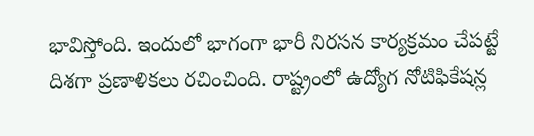భావిస్తోంది. ఇందులో భాగంగా భారీ నిరసన కార్యక్రమం చేపట్టే దిశగా ప్రణాళికలు రచించింది. రాష్ట్రంలో ఉద్యోగ నోటిఫికేషన్ల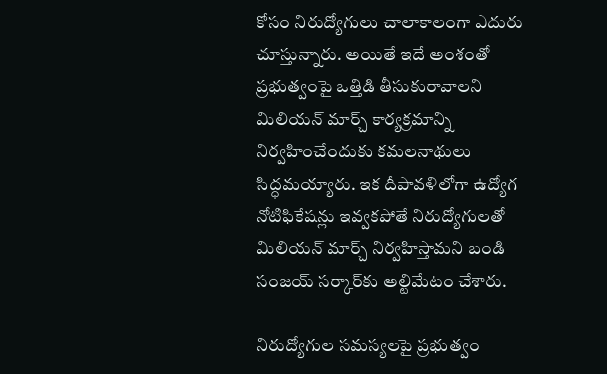కోసం నిరుద్యోగులు చాలాకాలంగా ఎదురు చూస్తున్నారు. అయితే ఇదే అంశంతో ప్రభుత్వంపై ఒత్తిడి తీసుకురావాలని మిలియన్‌ మార్చ్‌ కార్యక్రమాన్ని నిర్వహించేందుకు కమలనాథులు సిద్ధమయ్యారు. ఇక దీపావళిలోగా ఉద్యోగ నోటిఫికేషన్లు ఇవ్వకపోతే నిరుద్యోగులతో మిలియన్‌ మార్చ్‌ నిర్వహిస్తామని బండి సంజయ్‌ సర్కార్‌కు అల్టిమేటం చేశారు.

నిరుద్యోగుల సమస్యలపై ప్రభుత్వం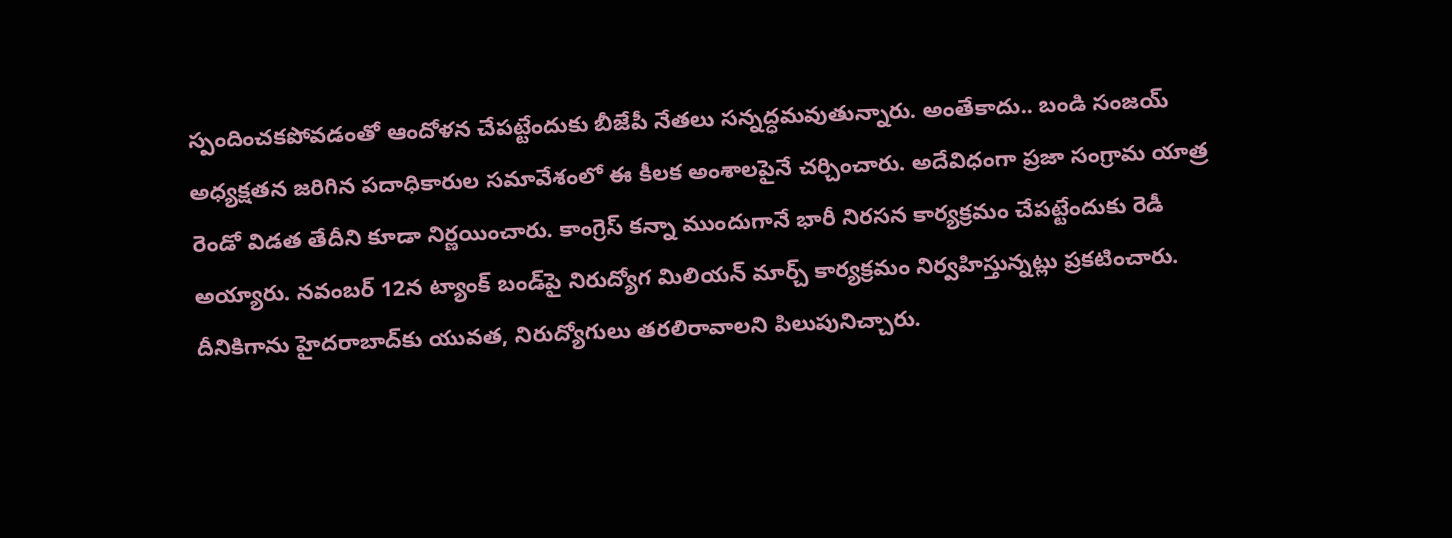స్పందించకపోవడంతో ఆందోళన చేపట్టేందుకు బీజేపీ నేతలు సన్నద్ధమవుతున్నారు. అంతేకాదు.. బండి సంజయ్‌ అధ్యక్షతన జరిగిన పదాధికారుల సమావేశంలో ఈ కీలక అంశాలపైనే చర్చించారు. అదేవిధంగా ప్రజా సంగ్రామ యాత్ర రెండో విడత తేదీని కూడా నిర్ణయించారు. కాంగ్రెస్‌ కన్నా ముందుగానే భారీ నిరసన కార్యక్రమం చేపట్టేందుకు రెడీ అయ్యారు. నవంబర్‌ 12న ట్యాంక్‌ బండ్‌పై నిరుద్యోగ మిలియన్‌ మార్చ్‌ కార్యక్రమం నిర్వహిస్తున్నట్లు ప్రకటించారు. దీనికిగాను హైదరాబాద్‌కు యువత, నిరుద్యోగులు తరలిరావాలని పిలుపునిచ్చారు.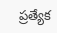ప్రత్యేక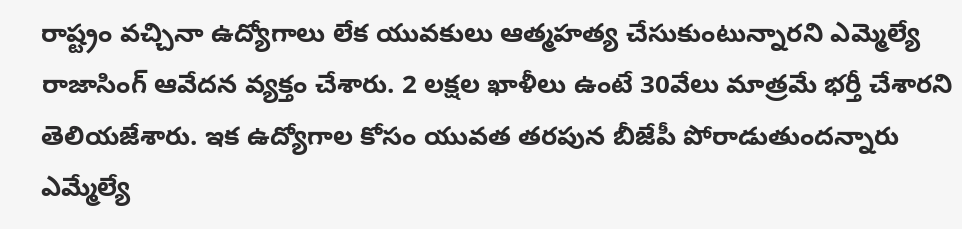రాష్ట్రం వచ్చినా ఉద్యోగాలు లేక యువకులు ఆత్మహత్య చేసుకుంటున్నారని ఎమ్మెల్యే రాజాసింగ్‌ ఆవేదన వ్యక్తం చేశారు. 2 లక్షల ఖాళీలు ఉంటే 30వేలు మాత్రమే భర్తీ చేశారని తెలియజేశారు. ఇక ఉద్యోగాల కోసం యువత తరపున బీజేపీ పోరాడుతుందన్నారు ఎమ్మేల్యే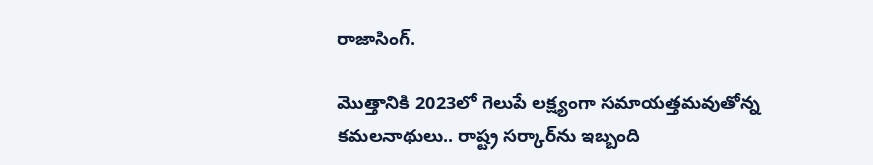రాజాసింగ్‌.

మొత్తానికి 2023లో గెలుపే లక్ష్యంగా సమాయత్తమవుతోన్న కమలనాథులు.. రాష్ట్ర సర్కార్‌ను ఇబ్బంది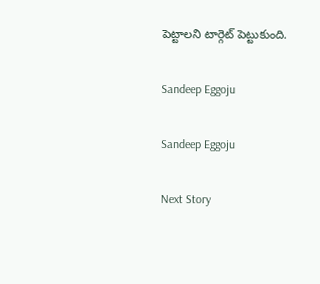పెట్టాలని టార్గెట్‌ పెట్టుకుంది.

Sandeep Eggoju

Sandeep Eggoju

Next Story